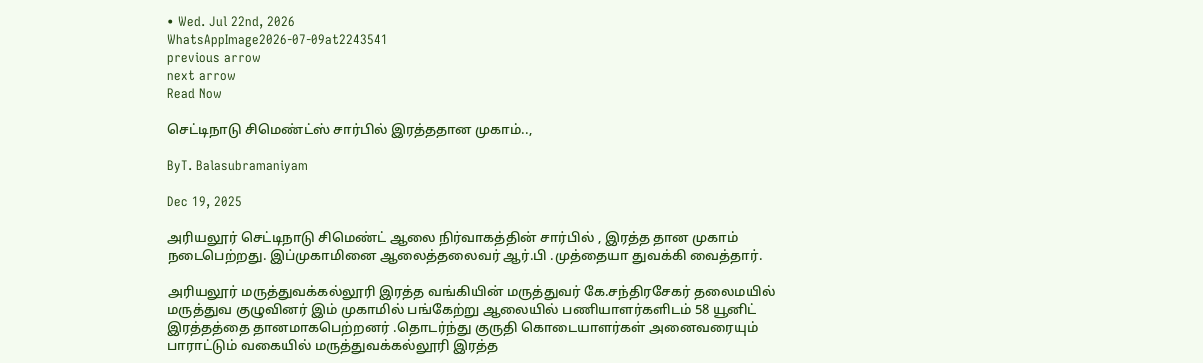• Wed. Jul 22nd, 2026
WhatsAppImage2026-07-09at2243541
previous arrow
next arrow
Read Now

செட்டிநாடு சிமெண்ட்ஸ் சார்பில் இரத்ததான முகாம்..,

ByT. Balasubramaniyam

Dec 19, 2025

அரியலூர் செட்டிநாடு சிமெண்ட் ஆலை நிர்வாகத்தின் சார்பில் , இரத்த தான முகாம் நடைபெற்றது. இப்முகாமினை ஆலைத்தலைவர் ஆர்.பி .முத்தையா துவக்கி வைத்தார்.

அரியலூர் மருத்துவக்கல்லூரி இரத்த வங்கியின் மருத்துவர் கே.சந்திரசேகர் தலைமயில் மருத்துவ குழுவினர் இம் முகாமில் பங்கேற்று ஆலையில் பணியாளர்களிடம் 58 யூனிட் இரத்தத்தை தானமாகபெற்றனர் .தொடர்ந்து குருதி கொடையாளர்கள் அனைவரையும் பாராட்டும் வகையில் மருத்துவக்கல்லூரி இரத்த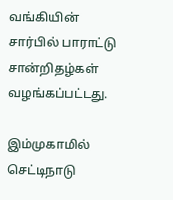வங்கியின் சார்பில் பாராட்டு சான்றிதழ்கள் வழங்கப்பட்டது.

இம்முகாமில் செட்டிநாடு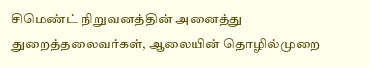சிமெண்ட் நிறுவனத்தின் அனைத்து துறைத்தலைவர்கள், ஆலையின் தொழில்முறை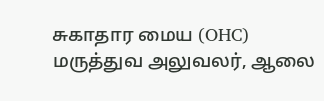சுகாதார மைய (OHC) மருத்துவ அலுவலர், ஆலை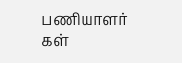பணியாளர் கள்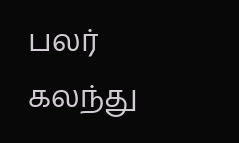பலர் கலந்து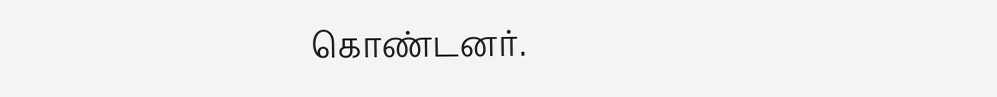கொண்டனர்.